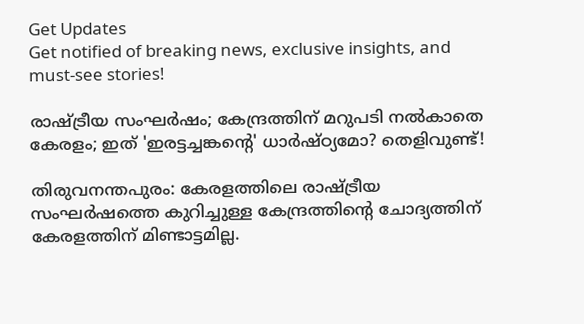Get Updates
Get notified of breaking news, exclusive insights, and must-see stories!

രാഷ്ട്രീയ സംഘർഷം; കേന്ദ്രത്തിന് മറുപടി നൽകാതെ കേരളം; ഇത് 'ഇരട്ടച്ചങ്കന്റെ' ധാർഷ്ഠ്യമോ? തെളിവുണ്ട്!

തിരുവനന്തപുരം: കേരളത്തിലെ രാഷ്ട്രീയ സംഘർഷത്തെ കുറിച്ചുള്ള കേന്ദ്രത്തിന്റെ ചോദ്യത്തിന് കേരളത്തിന് മിണ്ടാട്ടമില്ല.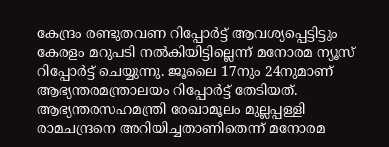കേന്ദ്രം രണ്ടുതവണ റിപ്പോര്‍ട്ട് ആവശ്യപ്പെട്ടിട്ടും കേരളം മറുപടി നല്‍കിയിട്ടില്ലെന്ന് മനോരമ ന്യൂസ് റിപ്പോർട്ട് ചെയ്യുന്നു. ജൂലൈ 17നും 24നുമാണ് ആഭ്യന്തരമന്ത്രാലയം റിപ്പോര്‍ട്ട് തേടിയത്. ആഭ്യന്തരസഹമന്ത്രി രേഖാമൂലം മുല്ലപ്പള്ളി രാമചന്ദ്രനെ അറിയിച്ചതാണിതെന്ന് മനോരമ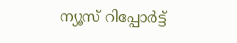ന്യൂസ് റിപ്പോർട്ട്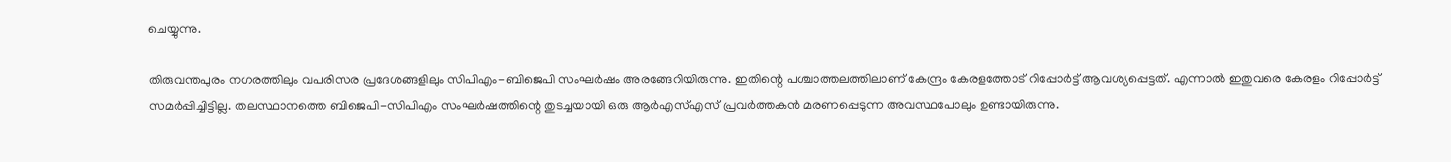ചെയ്യുന്നു.

തിരുവന്തപുരം നഗരത്തിലും വപരിസര പ്രദേശങ്ങളിലും സിപിഎം-ബിജെപി സംഘർഷം അരങ്ങേറിയിരുന്നു. ഇതിന്റെ പശ്ചാത്തലത്തിലാണ് കേന്ദ്രം കേരളത്തോട് റിപ്പോർട്ട് ആവശ്യപ്പെട്ടത്. എന്നാൽ ഇതുവരെ കേരളം റിപ്പോർട്ട് സമർപ്പിച്ചിട്ടില്ല. തലസ്ഥാനത്തെ ബിജെപി-സിപിഎം സംഘർഷത്തിന്റെ തുടച്ചയായി ഒരു ആർഎസ്എസ് പ്രവർത്തകൻ മരണപ്പെടുന്ന അ‌വസ്ഥപോലും ഉണ്ടായിരുന്നു.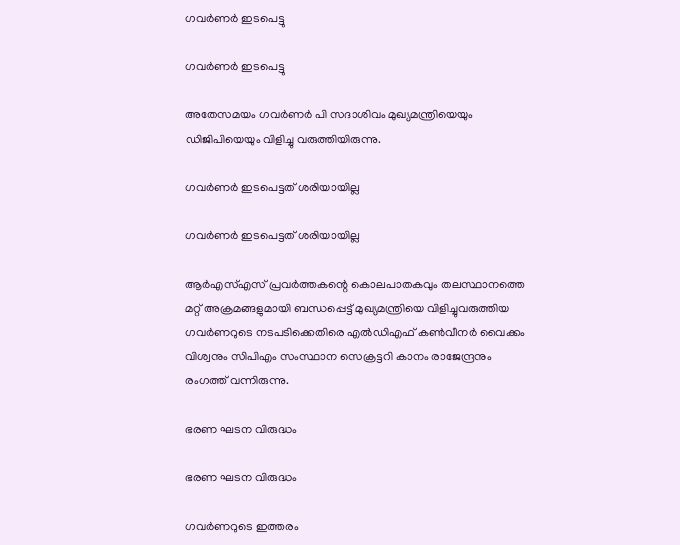ഗവർണർ ഇടപെട്ടു

ഗവർണർ ഇടപെട്ടു

അതേസമയം ഗവർണർ പി സദാശിവം മുഖ്യമന്ത്രിയെയും ഡിജിപിയെയും വിളിച്ചു വരുത്തിയിരുന്നു.

ഗവർ‌ണർ ഇടപെട്ടത് ശരിയായില്ല

ഗവർ‌ണർ ഇടപെട്ടത് ശരിയായില്ല

ആര്‍എസ്എസ് പ്രവര്‍ത്തകന്റെ കൊലപാതകവും തലസ്ഥാനത്തെ മറ്റ് അക്രമങ്ങളുമായി ബന്ധപ്പെട്ട് മുഖ്യമന്ത്രിയെ വിളിച്ചുവരുത്തിയ ഗവര്‍ണറുടെ നടപടിക്കെതിരെ എല്‍ഡിഎഫ് കണ്‍വീനര്‍ വൈക്കം വിശ്വനും സിപിഎം സംസ്ഥാന സെക്രട്ടറി കാനം രാജേന്ദ്രനും രംഗത്ത് വന്നിരുന്നു.

ഭരണ ഘടന വിരുദ്ധം

ഭരണ ഘടന വിരുദ്ധം

ഗവര്‍ണറുടെ ഇത്തരം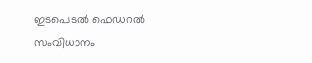ഇടപെടല്‍ ഫെഡറല്‍ സംവിധാനം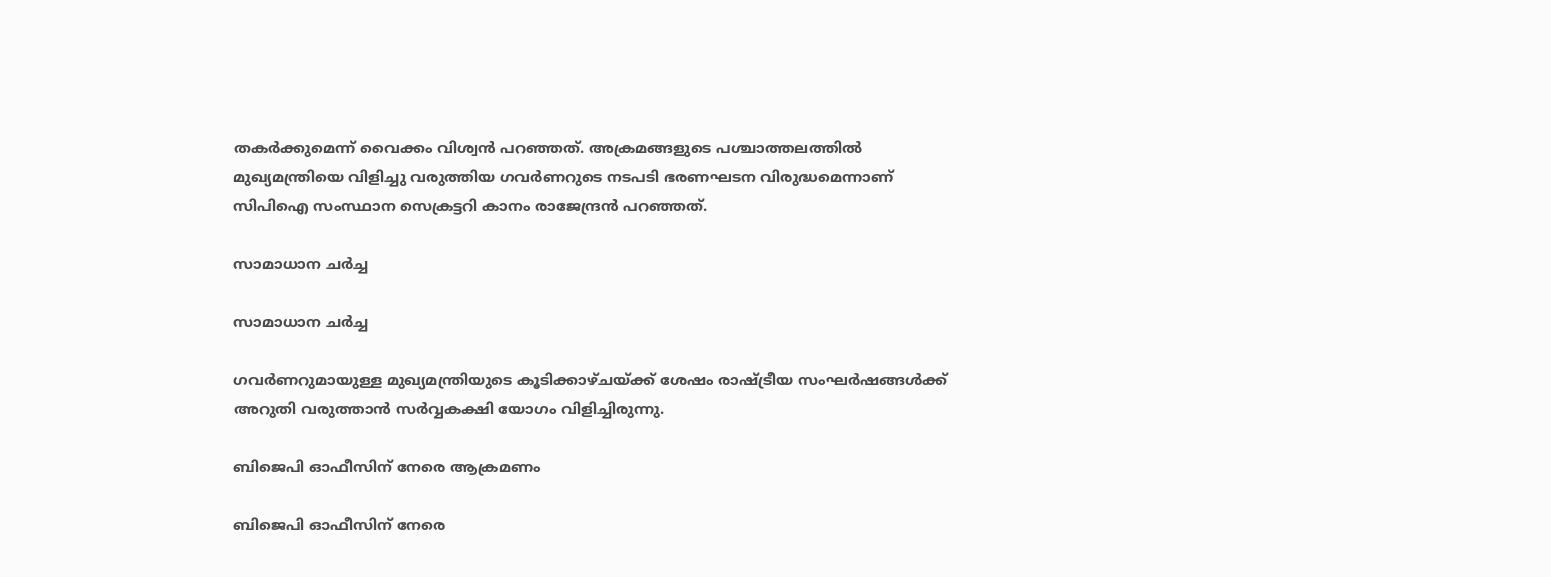തകര്‍ക്കുമെന്ന് വൈക്കം വിശ്വന്‍ പറഞ്ഞത്. അക്രമങ്ങളുടെ പശ്ചാത്തലത്തില്‍ മുഖ്യമന്ത്രിയെ വിളിച്ചു വരുത്തിയ ഗവര്‍ണറുടെ നടപടി ഭരണഘടന വിരുദ്ധമെന്നാണ് സിപിഐ സംസ്ഥാന സെക്രട്ടറി കാനം രാജേന്ദ്രന്‍ പറഞ്ഞത്.

സാമാധാന ചർച്ച

സാമാധാന ചർച്ച

ഗവർണറുമായുള്ള മുഖ്യമന്ത്രിയുടെ കൂടിക്കാഴ്ചയ്ക്ക് ശേഷം രാഷ്ട്രീയ സംഘർഷങ്ങൾക്ക് അറുതി വരുത്താൻ സർവ്വകക്ഷി യോഗം വിളിച്ചിരുന്നു.

ബിജെപി ഓഫീസിന് നേരെ ആക്രമണം

ബിജെപി ഓഫീസിന് നേരെ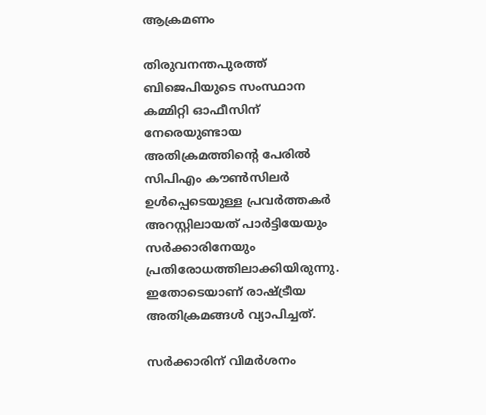ആക്രമണം

തിരുവനന്തപുരത്ത് ബിജെപിയുടെ സംസ്ഥാന കമ്മിറ്റി ഓഫീസിന് നേരെയുണ്ടായ അതിക്രമത്തിന്റെ പേരില്‍ സിപിഎം കൗണ്‍സിലര്‍ ഉള്‍പ്പെടെയുള്ള പ്രവര്‍ത്തകര്‍ അറസ്റ്റിലായത് പാര്‍ട്ടിയേയും സര്‍ക്കാരിനേയും പ്രതിരോധത്തിലാക്കിയിരുന്നു. ഇതോടെയാണ് രാഷ്ട്രീയ അതിക്രമങ്ങള്‍ വ്യാപിച്ചത്.

സർക്കാരിന് വിമർശനം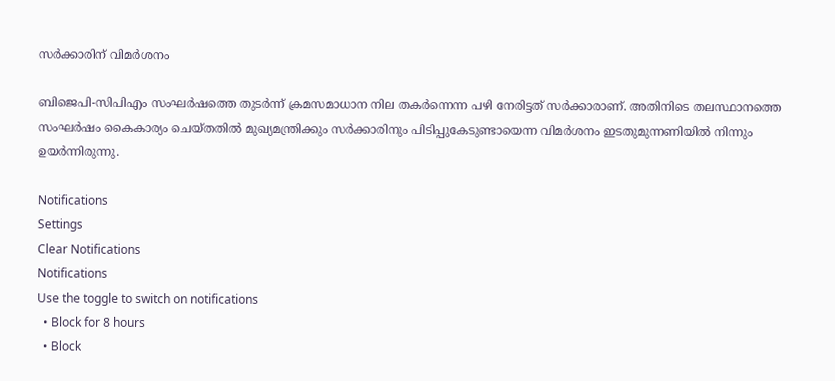സർക്കാരിന് വിമർശനം

ബിജെപി-സിപിഎം സംഘര്‍ഷത്തെ തുടര്‍ന്ന് ക്രമസമാധാന നില തകര്‍ന്നെന്ന പഴി നേരിട്ടത് സര്‍ക്കാരാണ്. അതിനിടെ തലസ്ഥാനത്തെ സംഘര്‍ഷം കൈകാര്യം ചെയ്തതില്‍ മുഖ്യമന്ത്രിക്കും സര്‍ക്കാരിനും പിടിപ്പുകേടുണ്ടായെന്ന വിമര്‍ശനം ഇടതുമുന്നണിയില്‍ നിന്നും ഉയർന്നിരുന്നു.

Notifications
Settings
Clear Notifications
Notifications
Use the toggle to switch on notifications
  • Block for 8 hours
  • Block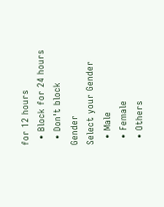for 12 hours
  • Block for 24 hours
  • Don't block
Gender
Select your Gender
  • Male
  • Female
  • Others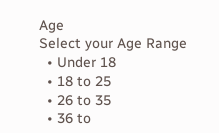Age
Select your Age Range
  • Under 18
  • 18 to 25
  • 26 to 35
  • 36 to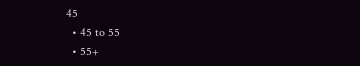45
  • 45 to 55
  • 55+